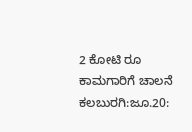2 ಕೋಟಿ ರೂ ಕಾಮಗಾರಿಗೆ ಚಾಲನೆ
ಕಲಬುರಗಿ:ಜೂ.20: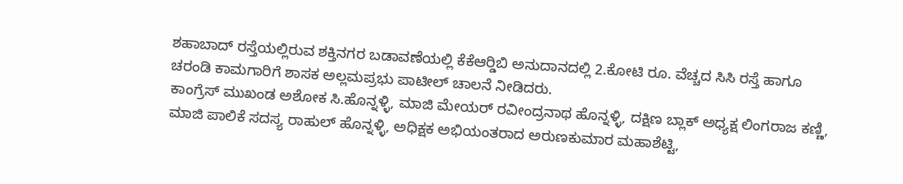ಶಹಾಬಾದ್ ರಸ್ತೆಯಲ್ಲಿರುವ ಶಕ್ತಿನಗರ ಬಡಾವಣೆಯಲ್ಲಿ ಕೆಕೆಆರ್‍ಡಿಬಿ ಅನುದಾನದಲ್ಲಿ 2.ಕೋಟಿ ರೂ. ವೆಚ್ಚದ ಸಿಸಿ ರಸ್ತೆ ಹಾಗೂ ಚರಂಡಿ ಕಾಮಗಾರಿಗೆ ಶಾಸಕ ಅಲ್ಲಮಪ್ರಭು ಪಾಟೀಲ್ ಚಾಲನೆ ನೀಡಿದರು.
ಕಾಂಗ್ರೆಸ್ ಮುಖಂಡ ಅಶೋಕ ಸಿ.ಹೊನ್ನಳ್ಳಿ, ಮಾಜಿ ಮೇಯರ್ ರವೀಂದ್ರನಾಥ ಹೊನ್ನಳ್ಳಿ, ದಕ್ಷಿಣ ಬ್ಲಾಕ್ ಅಧ್ಯಕ್ಷ ಲಿಂಗರಾಜ ಕಣ್ಣಿ, ಮಾಜಿ ಪಾಲಿಕೆ ಸದಸ್ಯ ರಾಹುಲ್ ಹೊನ್ನಳ್ಳಿ, ಅಧಿಕ್ಷಕ ಅಭಿಯಂತರಾದ ಅರುಣಕುಮಾರ ಮಹಾಶೆಟ್ಟಿ,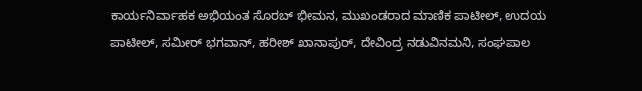ಕಾರ್ಯನಿರ್ವಾಹಕ ಅಭಿಯಂತ ಸೊರಬ್ ಭೀಮನ, ಮುಖಂಡರಾದ ಮಾಣಿಕ ಪಾಟೀಲ್, ಉದಯ ಪಾಟೀಲ್, ಸಮೀರ್ ಭಗವಾನ್, ಹರೀಶ್ ಖಾನಾಪುರ್, ದೇವಿಂದ್ರ ನಡುವಿನಮನಿ, ಸಂಘಪಾಲ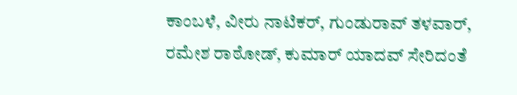ಕಾಂಬಳೆ, ವೀರು ನಾಟಿಕರ್, ಗುಂಡುರಾವ್ ತಳವಾರ್, ರಮೇಶ ರಾಠೋಡ್, ಕುಮಾರ್ ಯಾದವ್ ಸೇರಿದಂತೆ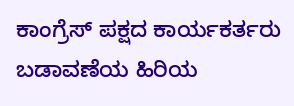ಕಾಂಗ್ರೆಸ್ ಪಕ್ಷದ ಕಾರ್ಯಕರ್ತರು ಬಡಾವಣೆಯ ಹಿರಿಯ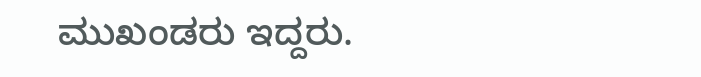ಮುಖಂಡರು ಇದ್ದರು.